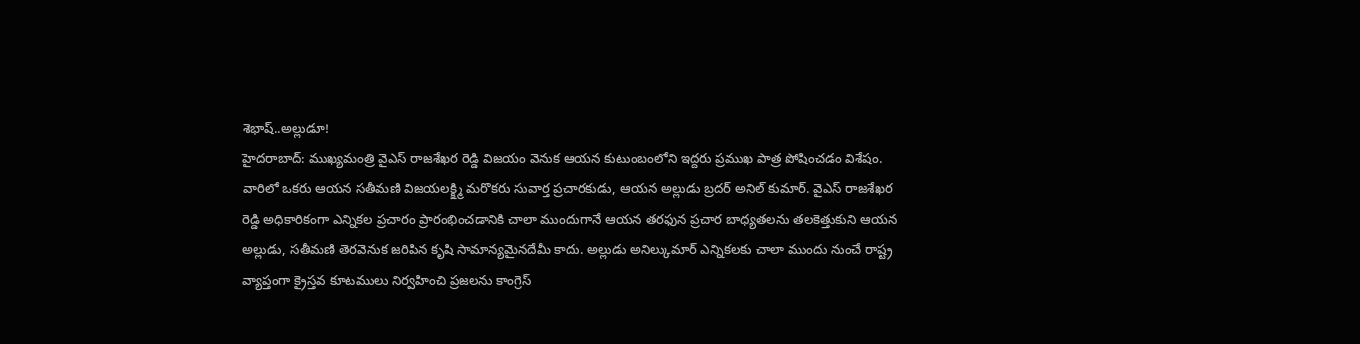శెభాష్..అల్లుడూ!
హైదరాబాద్: ముఖ్యమంత్రి వైఎస్ రాజశేఖర రెడ్డి విజయం వెనుక ఆయన కుటుంబంలోని ఇద్దరు ప్రముఖ పాత్ర పోషించడం విశేషం. వారిలో ఒకరు ఆయన సతీమణి విజయలక్క్ష్మి మరొకరు సువార్త ప్రచారకుడు, ఆయన అల్లుడు బ్రదర్ అనిల్ కుమార్. వైఎస్ రాజశేఖర రెడ్డి అధికారికంగా ఎన్నికల ప్రచారం ప్రారంభించడానికి చాలా ముందుగానే ఆయన తరఫున ప్రచార బాధ్యతలను తలకెత్తుకుని ఆయన అల్లుడు, సతీమణి తెరవెనుక జరిపిన కృషి సామాన్యమైనదేమీ కాదు. అల్లుడు అనిల్కుమార్ ఎన్నికలకు చాలా ముందు నుంచే రాష్ట్ర వ్యాప్తంగా క్రైస్తవ కూటములు నిర్వహించి ప్రజలను కాంగ్రెస్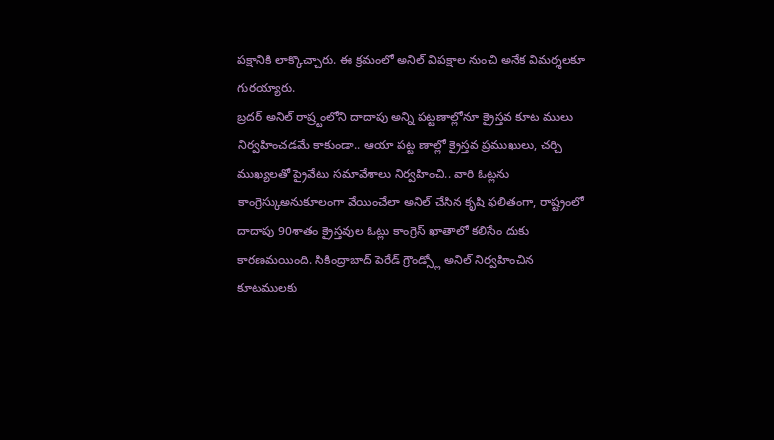పక్షానికి లాక్కొచ్చారు. ఈ క్రమంలో అనిల్ విపక్షాల నుంచి అనేక విమర్శలకూ గురయ్యారు.
బ్రదర్ అనిల్ రాష్ర్టంలోని దాదాపు అన్ని పట్టణాల్లోనూ క్రైస్తవ కూట ములు నిర్వహించడమే కాకుండా.. ఆయా పట్ట ణాల్లో క్రైస్తవ ప్రముఖులు, చర్చి ముఖ్యలతో ప్రైవేటు సమావేశాలు నిర్వహించి.. వారి ఓట్లను కాంగ్రెస్కుఅనుకూలంగా వేయించేలా అనిల్ చేసిన కృషి ఫలితంగా, రాష్ట్రంలో దాదాపు 90శాతం క్రైస్తవుల ఓట్లు కాంగ్రెస్ ఖాతాలో కలిసేం దుకు కారణమయింది. సికింద్రాబాద్ పెరేడ్ గ్రౌండ్స్లో అనిల్ నిర్వహించిన కూటములకు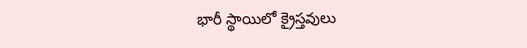భారీ స్థాయిలో క్రైస్తవులు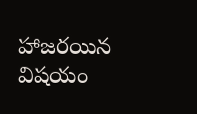హాజరయిన విషయం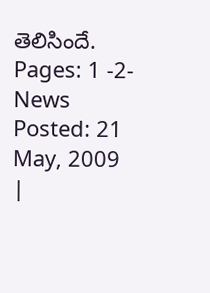తెలిసిందే.
Pages: 1 -2- News Posted: 21 May, 2009
|